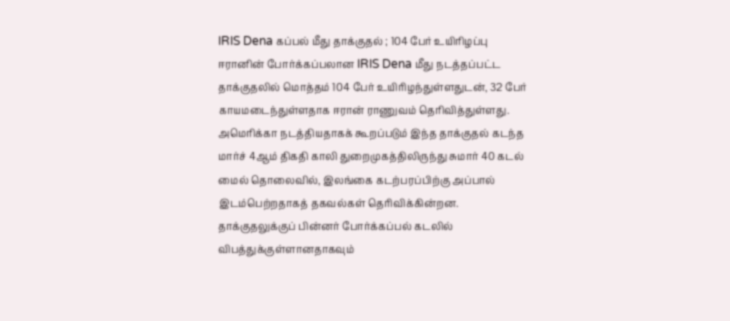IRIS Dena கப்பல் மீது தாக்குதல் ; 104 பேர் உயிரிழப்பு
ஈரானின் போர்க்கப்பலான IRIS Dena மீது நடத்தப்பட்ட தாக்குதலில் மொத்தம் 104 பேர் உயிரிழந்துள்ளதுடன், 32 பேர் காயமடைந்துள்ளதாக ஈரான் ராணுவம் தெரிவித்துள்ளது.
அமெரிக்கா நடத்தியதாகக் கூறப்படும் இந்த தாக்குதல் கடந்த மார்ச் 4ஆம் திகதி காலி துறைமுகத்திலிருந்து சுமார் 40 கடல் மைல் தொலைவில், இலங்கை கடற்பரப்பிற்கு அப்பால் இடம்பெற்றதாகத் தகவல்கள் தெரிவிக்கின்றன.
தாக்குதலுக்குப் பின்னர் போர்க்கப்பல் கடலில் விபத்துக்குள்ளானதாகவும்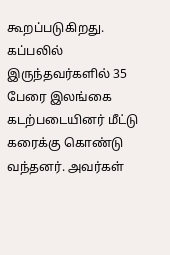கூறப்படுகிறது.
கப்பலில் இருந்தவர்களில் 35 பேரை இலங்கை கடற்படையினர் மீட்டு கரைக்கு கொண்டு வந்தனர். அவர்கள்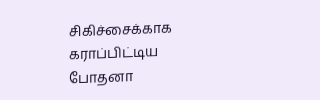சிகிச்சைக்காக கராப்பிட்டிய போதனா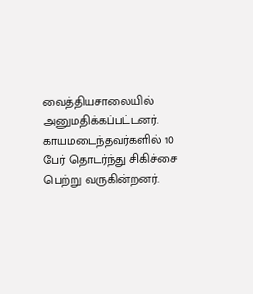வைத்தியசாலையில் அனுமதிக்கப்பட்டனர்.
காயமடைந்தவர்களில் 10 பேர் தொடர்ந்து சிகிச்சை பெற்று வருகின்றனர்.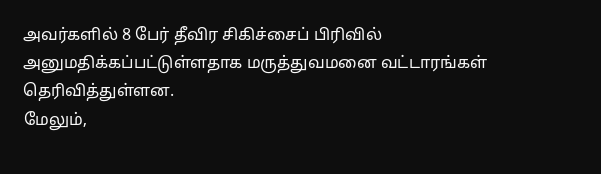அவர்களில் 8 பேர் தீவிர சிகிச்சைப் பிரிவில் அனுமதிக்கப்பட்டுள்ளதாக மருத்துவமனை வட்டாரங்கள் தெரிவித்துள்ளன.
மேலும்,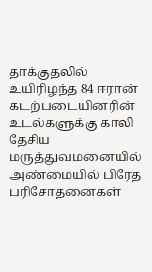தாக்குதலில் உயிரிழந்த 84 ஈரான் கடற்படையினரின் உடல்களுக்கு காலி தேசிய மருத்துவமனையில் அண்மையில் பிரேத பரிசோதனைகள்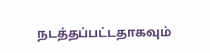நடத்தப்பட்டதாகவும்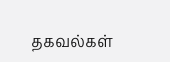தகவல்கள்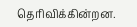தெரிவிக்கின்றன.